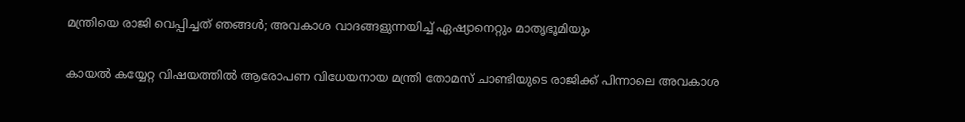മന്ത്രിയെ രാജി വെപ്പിച്ചത് ഞങ്ങള്‍; അവകാശ വാദങ്ങളുന്നയിച്ച് ഏഷ്യാനെറ്റും മാതൃഭൂമിയും

കായല്‍ കയ്യേറ്റ വിഷയത്തില്‍ ആരോപണ വിധേയനായ മന്ത്രി തോമസ് ചാണ്ടിയുടെ രാജിക്ക് പിന്നാലെ അവകാശ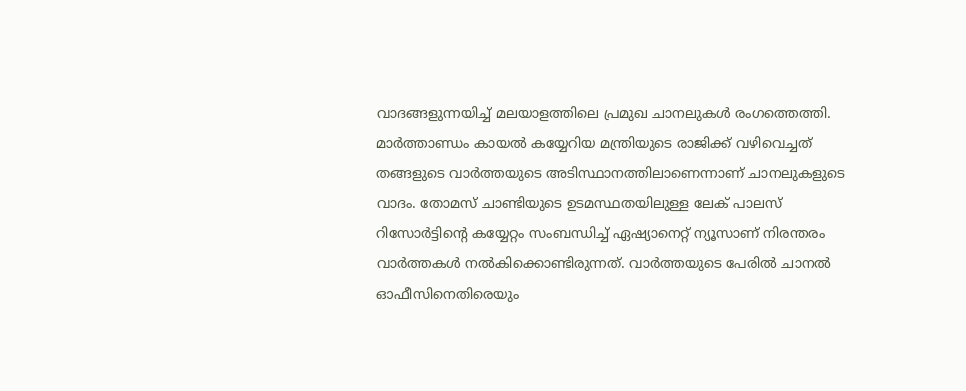വാദങ്ങളുന്നയിച്ച് മലയാളത്തിലെ പ്രമുഖ ചാനലുകള്‍ രംഗത്തെത്തി. മാര്‍ത്താണ്ഡം കായല്‍ കയ്യേറിയ മന്ത്രിയുടെ രാജിക്ക് വഴിവെച്ചത് തങ്ങളുടെ വാര്‍ത്തയുടെ അടിസ്ഥാനത്തിലാണെന്നാണ് ചാനലുകളുടെ വാദം. തോമസ് ചാണ്ടിയുടെ ഉടമസ്ഥതയിലുള്ള ലേക് പാലസ് റിസോര്‍ട്ടിന്റെ കയ്യേറ്റം സംബന്ധിച്ച് ഏഷ്യാനെറ്റ് ന്യൂസാണ് നിരന്തരം വാര്‍ത്തകള്‍ നല്‍കിക്കൊണ്ടിരുന്നത്. വാര്‍ത്തയുടെ പേരില്‍ ചാനല്‍ ഓഫീസിനെതിരെയും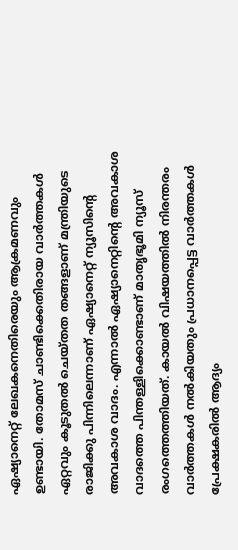ഏഷ്യാനെറ്റ് ലേഖകനെതിരെയും ആക്രമണവും ഉണ്ടായി. തോമസ് ചാണ്ടിക്കെതിരായ വാര്‍ത്തകള്‍ ഏറ്റവും കൂടുതല്‍ ചെയ്തത തങ്ങളാണ് മന്ത്രിയുടെ രാജിക്കു പിന്നിലെന്നാണ് ഏഷ്യാനെറ്റ് ന്യൂസിന്റെ അവകാശ വാദം. എന്നാല്‍ ഏഷ്യാനെറ്റിന്റെ അവകാശ വാദത്തെ പിന്തള്ളിക്കൊണ്ടാണ് മാതൃഭൂമി ന്യൂസ് രംഗത്തെത്തിയത്. കായല്‍ വിഷയത്തില്‍ നിരന്തരം വാര്‍ത്തകള്‍ നല്‍കിയതും പ്രധാനപ്പെട്ട വാര്‍ത്തകള്‍ പ്രേക്ഷകരില്‍ ആദ്യം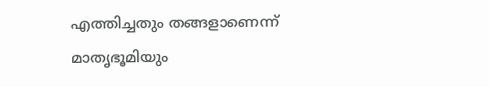എത്തിച്ചതും തങ്ങളാണെന്ന് മാതൃഭൂമിയും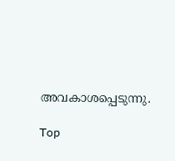അവകാശപ്പെടുന്നു.

Top